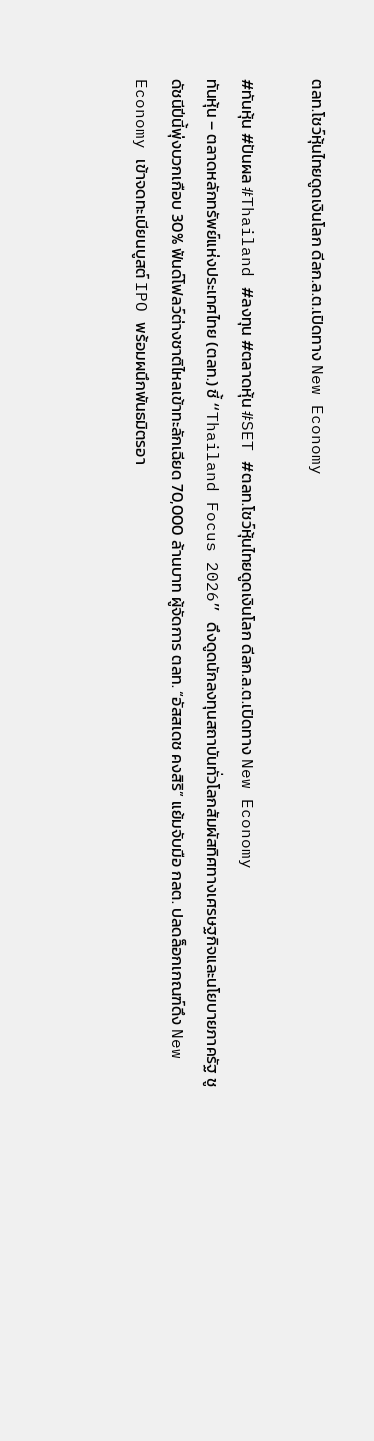ตลท.โชว์หุ้นไทยดูดเงินโลก ดีลก.ล.ต.เปิดทาง New Economy

#ทันหุ้น #ปันผล #Thailand #ลงทุน #ตลาดหุ้น #SET #ตลท.โชว์หุ้นไทยดูดเงินโลก ดีลก.ล.ต.เปิดทาง New Economy
ทันหุ้น – ตลาดหลักทรัพย์แห่งประเทศไทย (ตลท.) ชี้ “Thailand Focus 2026” ดึงดูดนักลงทุนสถาบันทั่วโลกสัมผัสทิศทางเศรษฐกิจและนโยบายภาครัฐ ชูดัชนีปีนี้พุ่งบวกเกือบ 30% ฟันด์โฟลว์ต่างชาติไหลเข้าทะลักเฉียด 70,000 ล้านบาท ผู้จัดการ ตลท. “อัสสเดช คงสิริ” แย้มจับมือ กลต. ปลดล็อกเกณฑ์ดึง New Economy เข้าจดทะเบียนบูสต์ IPO พร้อมผนึกพันธมิตรอา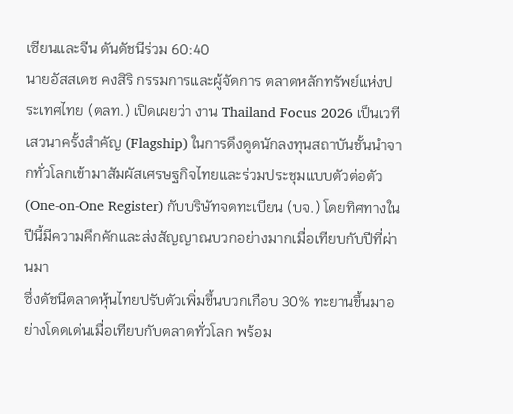เซียนและจีน ดันดัชนีร่วม 60:40
นายอัสสเดช คงสิริ กรรมการและผู้จัดการ ตลาดหลักทรัพย์แห่งประเทศไทย (ตลท.) เปิดเผยว่า งาน Thailand Focus 2026 เป็นเวทีเสวนาครั้งสำคัญ (Flagship) ในการดึงดูดนักลงทุนสถาบันชั้นนำจากทั่วโลกเข้ามาสัมผัสเศรษฐกิจไทยและร่วมประชุมแบบตัวต่อตัว (One-on-One Register) กับบริษัทจดทะเบียน (บจ.) โดยทิศทางในปีนี้มีความคึกคักและส่งสัญญาณบวกอย่างมากเมื่อเทียบกับปีที่ผ่านมา
ซึ่งดัชนีตลาดหุ้นไทยปรับตัวเพิ่มขึ้นบวกเกือบ 30% ทะยานขึ้นมาอย่างโดดเด่นเมื่อเทียบกับตลาดทั่วโลก พร้อม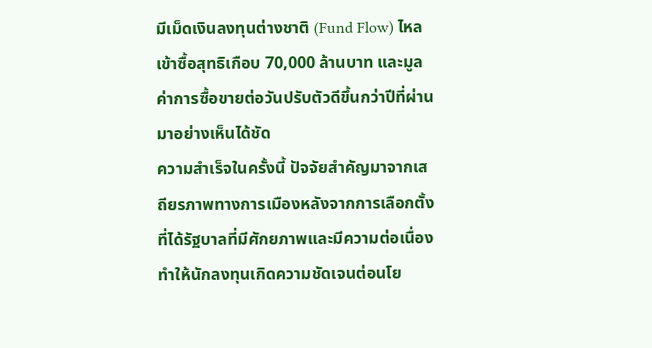มีเม็ดเงินลงทุนต่างชาติ (Fund Flow) ไหลเข้าซื้อสุทธิเกือบ 70,000 ล้านบาท และมูลค่าการซื้อขายต่อวันปรับตัวดีขึ้นกว่าปีที่ผ่านมาอย่างเห็นได้ชัด
ความสำเร็จในครั้งนี้ ปัจจัยสำคัญมาจากเสถียรภาพทางการเมืองหลังจากการเลือกตั้งที่ได้รัฐบาลที่มีศักยภาพและมีความต่อเนื่อง ทำให้นักลงทุนเกิดความชัดเจนต่อนโย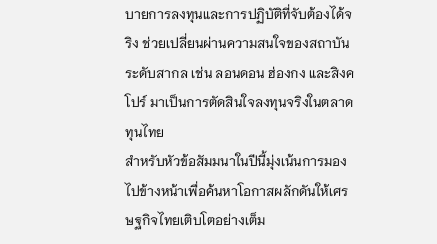บายการลงทุนและการปฏิบัติที่จับต้องได้จริง ช่วยเปลี่ยนผ่านความสนใจของสถาบันระดับสากล เช่น ลอนดอน ฮ่องกง และสิงคโปร์ มาเป็นการตัดสินใจลงทุนจริงในตลาดทุนไทย
สำหรับหัวข้อสัมมนาในปีนี้มุ่งเน้นการมองไปข้างหน้าเพื่อค้นหาโอกาสผลักดันให้เศรษฐกิจไทยเติบโตอย่างเต็ม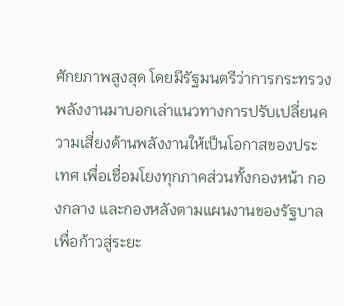ศักยภาพสูงสุด โดยมีรัฐมนตรีว่าการกระทรวงพลังงานมาบอกเล่าแนวทางการปรับเปลี่ยนความเสี่ยงด้านพลังงานให้เป็นโอกาสของประเทศ เพื่อเชื่อมโยงทุกภาคส่วนทั้งกองหน้า กองกลาง และกองหลังตามแผนงานของรัฐบาลเพื่อก้าวสู่ระยะ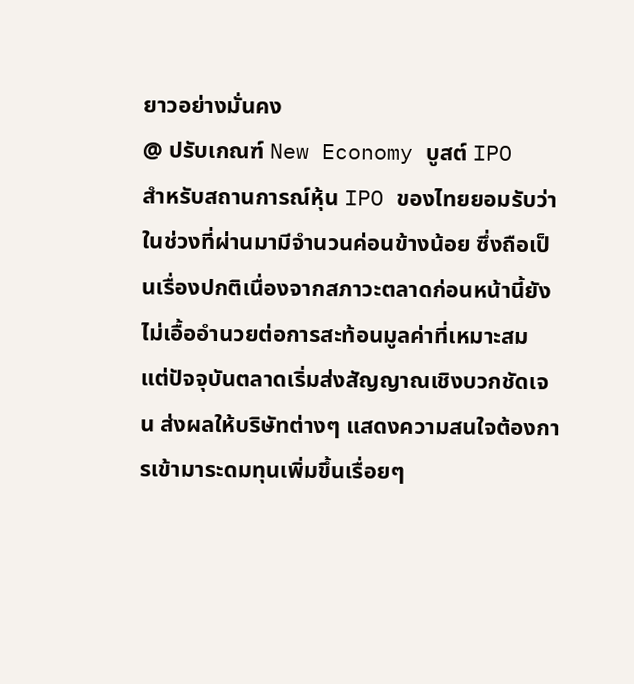ยาวอย่างมั่นคง
@ ปรับเกณฑ์ New Economy บูสต์ IPO
สำหรับสถานการณ์หุ้น IPO ของไทยยอมรับว่าในช่วงที่ผ่านมามีจำนวนค่อนข้างน้อย ซึ่งถือเป็นเรื่องปกติเนื่องจากสภาวะตลาดก่อนหน้านี้ยังไม่เอื้ออำนวยต่อการสะท้อนมูลค่าที่เหมาะสม แต่ปัจจุบันตลาดเริ่มส่งสัญญาณเชิงบวกชัดเจน ส่งผลให้บริษัทต่างๆ แสดงความสนใจต้องการเข้ามาระดมทุนเพิ่มขึ้นเรื่อยๆ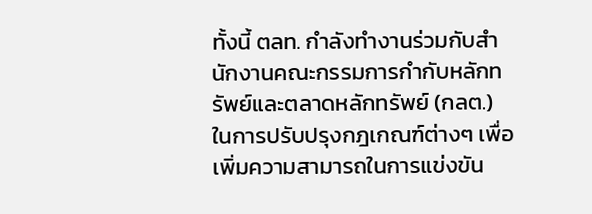ทั้งนี้ ตลท. กำลังทำงานร่วมกับสำนักงานคณะกรรมการกำกับหลักทรัพย์และตลาดหลักทรัพย์ (กลต.) ในการปรับปรุงกฎเกณฑ์ต่างๆ เพื่อเพิ่มความสามารถในการแข่งขัน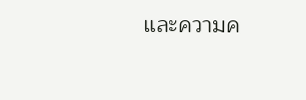และความค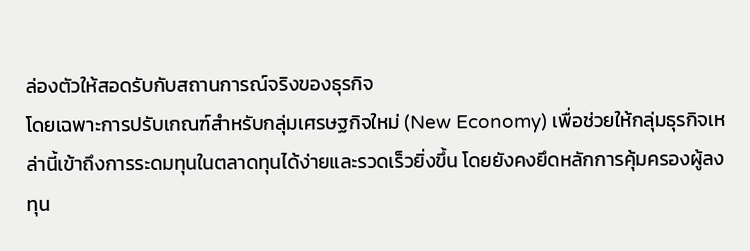ล่องตัวให้สอดรับกับสถานการณ์จริงของธุรกิจ
โดยเฉพาะการปรับเกณฑ์สำหรับกลุ่มเศรษฐกิจใหม่ (New Economy) เพื่อช่วยให้กลุ่มธุรกิจเหล่านี้เข้าถึงการระดมทุนในตลาดทุนได้ง่ายและรวดเร็วยิ่งขึ้น โดยยังคงยึดหลักการคุ้มครองผู้ลงทุน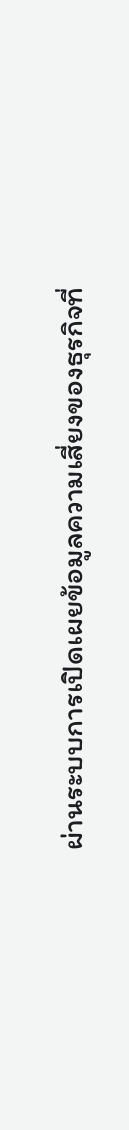ผ่านระบบการเปิดเผยข้อมูลความเสี่ยงของธุรกิจที่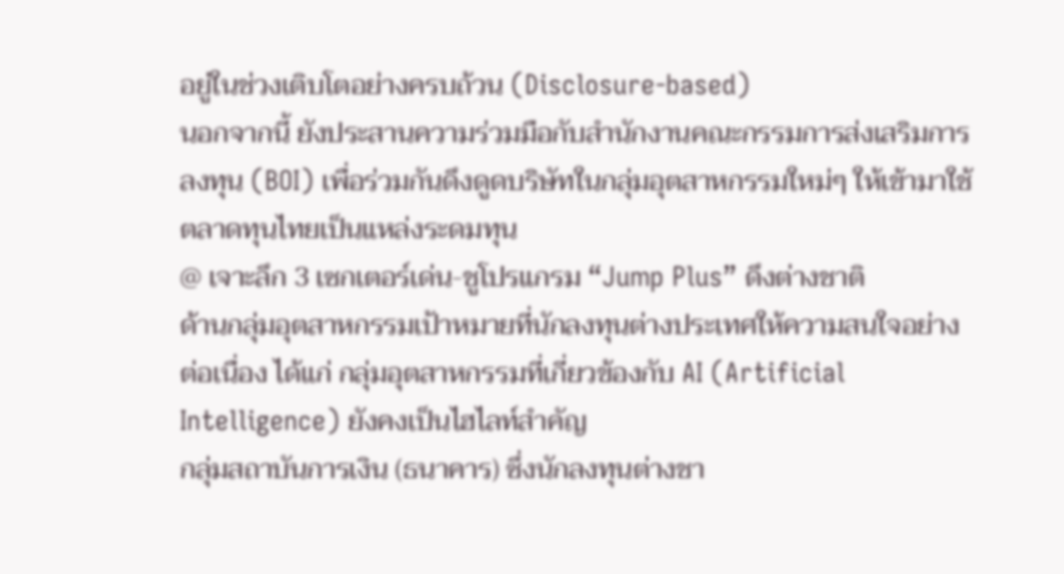อยู่ในช่วงเติบโตอย่างครบถ้วน (Disclosure-based)
นอกจากนี้ ยังประสานความร่วมมือกับสำนักงานคณะกรรมการส่งเสริมการลงทุน (BOI) เพื่อร่วมกันดึงดูดบริษัทในกลุ่มอุตสาหกรรมใหม่ๆ ให้เข้ามาใช้ตลาดทุนไทยเป็นแหล่งระดมทุน
@ เจาะลึก 3 เซกเตอร์เด่น-ชูโปรแกรม “Jump Plus” ดึงต่างชาติ
ด้านกลุ่มอุตสาหกรรมเป้าหมายที่นักลงทุนต่างประเทศให้ความสนใจอย่างต่อเนื่อง ได้แก่ กลุ่มอุตสาหกรรมที่เกี่ยวข้องกับ AI (Artificial Intelligence) ยังคงเป็นไฮไลท์สำคัญ
กลุ่มสถาบันการเงิน (ธนาคาร) ซึ่งนักลงทุนต่างชา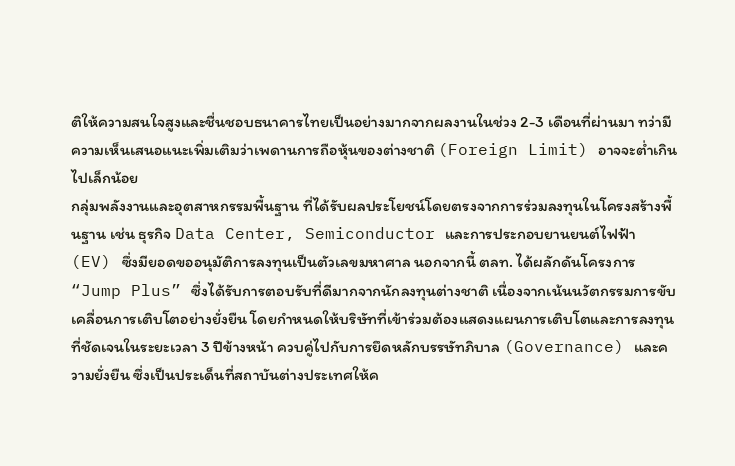ติให้ความสนใจสูงและชื่นชอบธนาคารไทยเป็นอย่างมากจากผลงานในช่วง 2-3 เดือนที่ผ่านมา ทว่ามีความเห็นเสนอแนะเพิ่มเติมว่าเพดานการถือหุ้นของต่างชาติ (Foreign Limit) อาจจะต่ำเกินไปเล็กน้อย
กลุ่มพลังงานและอุตสาหกรรมพื้นฐาน ที่ได้รับผลประโยชน์โดยตรงจากการร่วมลงทุนในโครงสร้างพื้นฐาน เช่น ธุรกิจ Data Center, Semiconductor และการประกอบยานยนต์ไฟฟ้า (EV) ซึ่งมียอดขออนุมัติการลงทุนเป็นตัวเลขมหาศาล นอกจากนี้ ตลท. ได้ผลักดันโครงการ “Jump Plus” ซึ่งได้รับการตอบรับที่ดีมากจากนักลงทุนต่างชาติ เนื่องจากเน้นนวัตกรรมการขับเคลื่อนการเติบโตอย่างยั่งยืน โดยกำหนดให้บริษัทที่เข้าร่วมต้องแสดงแผนการเติบโตและการลงทุนที่ชัดเจนในระยะเวลา 3 ปีข้างหน้า ควบคู่ไปกับการยึดหลักบรรษัทภิบาล (Governance) และความยั่งยืน ซึ่งเป็นประเด็นที่สถาบันต่างประเทศให้ค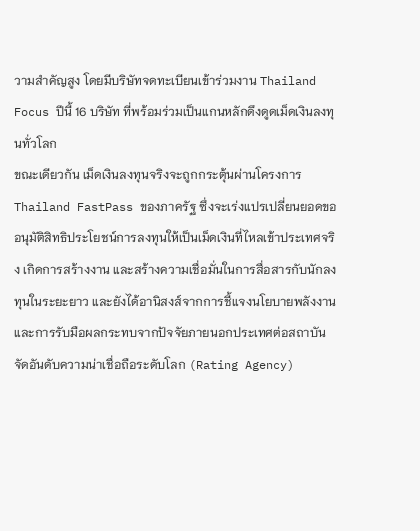วามสำคัญสูง โดยมีบริษัทจดทะเบียนเข้าร่วมงาน Thailand Focus ปีนี้ 16 บริษัท ที่พร้อมร่วมเป็นแกนหลักดึงดูดเม็ดเงินลงทุนทั่วโลก
ขณะเดียวกัน เม็ดเงินลงทุนจริงจะถูกกระตุ้นผ่านโครงการ Thailand FastPass ของภาครัฐ ซึ่งจะเร่งแปรเปลี่ยนยอดขออนุมัติสิทธิประโยชน์การลงทุนให้เป็นเม็ดเงินที่ไหลเข้าประเทศจริง เกิดการสร้างงาน และสร้างความเชื่อมั่นในการสื่อสารกับนักลงทุนในระยะยาว และยังได้อานิสงส์จากการชี้แจงนโยบายพลังงานและการรับมือผลกระทบจากปัจจัยภายนอกประเทศต่อสถาบันจัดอันดับความน่าเชื่อถือระดับโลก (Rating Agency)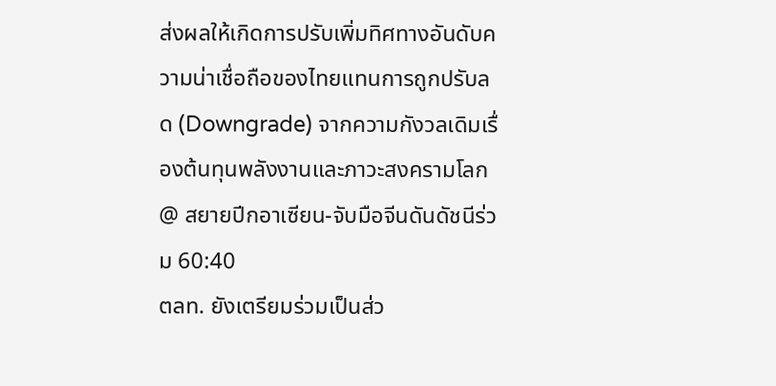ส่งผลให้เกิดการปรับเพิ่มทิศทางอันดับความน่าเชื่อถือของไทยแทนการถูกปรับลด (Downgrade) จากความกังวลเดิมเรื่องต้นทุนพลังงานและภาวะสงครามโลก
@ สยายปีกอาเซียน-จับมือจีนดันดัชนีร่วม 60:40
ตลท. ยังเตรียมร่วมเป็นส่ว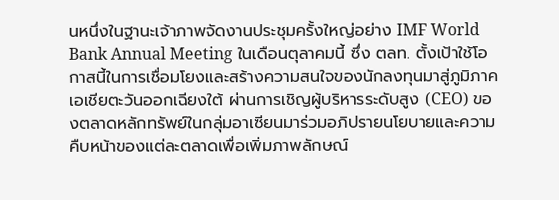นหนึ่งในฐานะเจ้าภาพจัดงานประชุมครั้งใหญ่อย่าง IMF World Bank Annual Meeting ในเดือนตุลาคมนี้ ซึ่ง ตลท. ตั้งเป้าใช้โอกาสนี้ในการเชื่อมโยงและสร้างความสนใจของนักลงทุนมาสู่ภูมิภาคเอเชียตะวันออกเฉียงใต้ ผ่านการเชิญผู้บริหารระดับสูง (CEO) ของตลาดหลักทรัพย์ในกลุ่มอาเซียนมาร่วมอภิปรายนโยบายและความคืบหน้าของแต่ละตลาดเพื่อเพิ่มภาพลักษณ์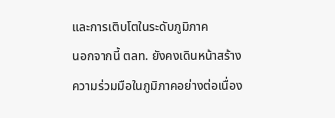และการเติบโตในระดับภูมิภาค
นอกจากนี้ ตลท. ยังคงเดินหน้าสร้างความร่วมมือในภูมิภาคอย่างต่อเนื่อง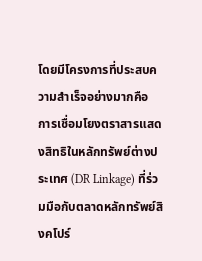โดยมีโครงการที่ประสบความสำเร็จอย่างมากคือ การเชื่อมโยงตราสารแสดงสิทธิในหลักทรัพย์ต่างประเทศ (DR Linkage) ที่ร่วมมือกับตลาดหลักทรัพย์สิงคโปร์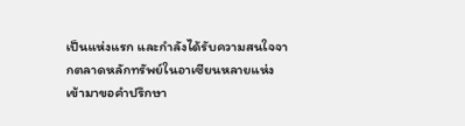เป็นแห่งแรก และกำลังได้รับความสนใจจากตลาดหลักทรัพย์ในอาเซียนหลายแห่งเข้ามาขอคำปรึกษา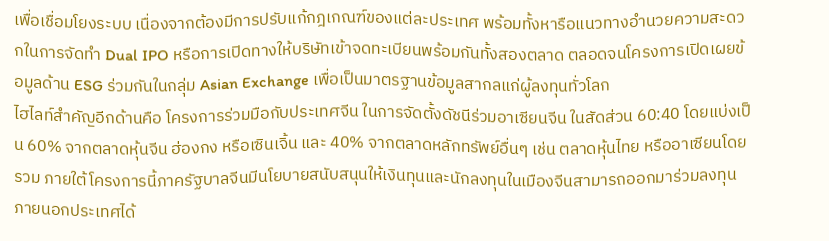เพื่อเชื่อมโยงระบบ เนื่องจากต้องมีการปรับแก้กฎเกณฑ์ของแต่ละประเทศ พร้อมทั้งหารือแนวทางอำนวยความสะดวกในการจัดทำ Dual IPO หรือการเปิดทางให้บริษัทเข้าจดทะเบียนพร้อมกันทั้งสองตลาด ตลอดจนโครงการเปิดเผยข้อมูลด้าน ESG ร่วมกันในกลุ่ม Asian Exchange เพื่อเป็นมาตรฐานข้อมูลสากลแก่ผู้ลงทุนทั่วโลก
ไฮไลท์สำคัญอีกด้านคือ โครงการร่วมมือกับประเทศจีน ในการจัดตั้งดัชนีร่วมอาเซียนจีน ในสัดส่วน 60:40 โดยแบ่งเป็น 60% จากตลาดหุ้นจีน ฮ่องกง หรือเซินเจิ้น และ 40% จากตลาดหลักทรัพย์อื่นๆ เช่น ตลาดหุ้นไทย หรืออาเซียนโดยรวม ภายใต้โครงการนี้ภาครัฐบาลจีนมีนโยบายสนับสนุนให้เงินทุนและนักลงทุนในเมืองจีนสามารถออกมาร่วมลงทุนภายนอกประเทศได้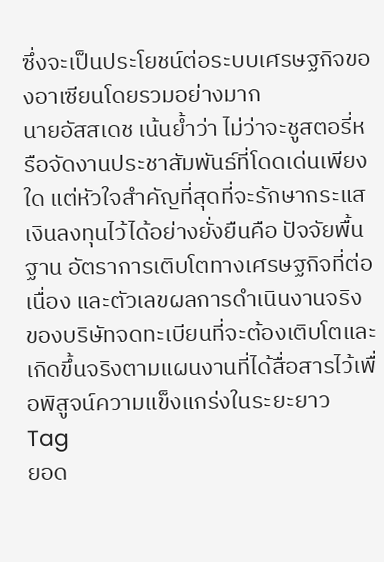ซึ่งจะเป็นประโยชน์ต่อระบบเศรษฐกิจของอาเซียนโดยรวมอย่างมาก
นายอัสสเดช เน้นย้ำว่า ไม่ว่าจะชูสตอรี่หรือจัดงานประชาสัมพันธ์ที่โดดเด่นเพียงใด แต่หัวใจสำคัญที่สุดที่จะรักษากระแสเงินลงทุนไว้ได้อย่างยั่งยืนคือ ปัจจัยพื้นฐาน อัตราการเติบโตทางเศรษฐกิจที่ต่อเนื่อง และตัวเลขผลการดำเนินงานจริง ของบริษัทจดทะเบียนที่จะต้องเติบโตและเกิดขึ้นจริงตามแผนงานที่ได้สื่อสารไว้เพื่อพิสูจน์ความแข็งแกร่งในระยะยาว
Tag
ยอด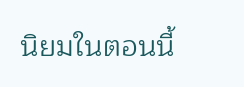นิยมในตอนนี้